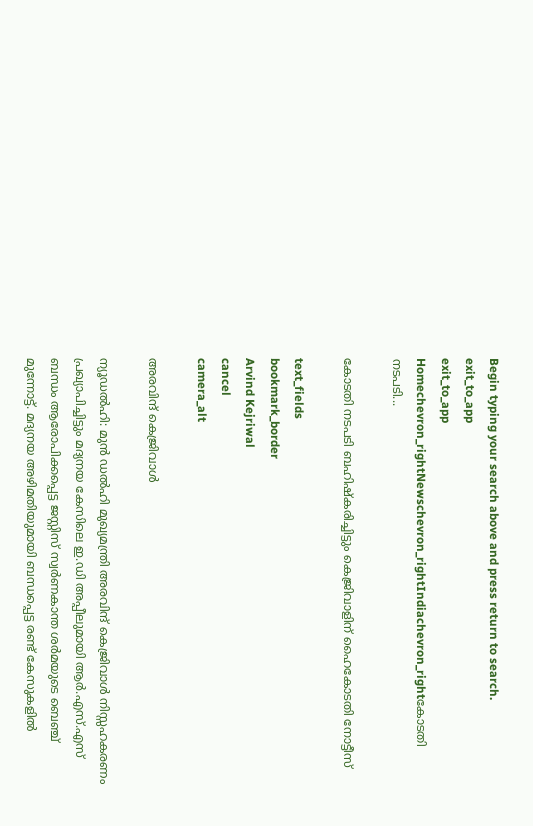Begin typing your search above and press return to search.
exit_to_app
exit_to_app
Homechevron_rightNewschevron_rightIndiachevron_rightകോടതി നടപടി...

കോടതി നടപടി ബഹിഷ്‍കരിച്ചിട്ടും കെജ്രിവാളിന് ഹൈകോടതി നോട്ടീസ്

text_fields
bookmark_border
Arvind Kejriwal
cancel
camera_alt

അരവിന്ദ് കെജ്രിവാൾ

ന്യൂഡൽഹി: മുൻ ഡൽഹി മുഖ്യമന്ത്രി അരവിന്ദ് കെജ്രിവാൾ നിസ്സഹകരണം പ്രഖ്യാപിച്ചിട്ടും മദ്യനയ കേസിലെ ഇ.ഡി അപ്പീലുമായി ആർ.എസ്.എസ് ബന്ധം ആരോപിക്കപ്പെട്ട ജസ്റ്റിസ് സ്വർണകാന്ത ശർമയുടെ ബെഞ്ച് മുന്നോട്ട്. മദ്യനയ അഴിമതിയുമായി ബന്ധപ്പെട്ട രണ്ട് കേസുകളിൽ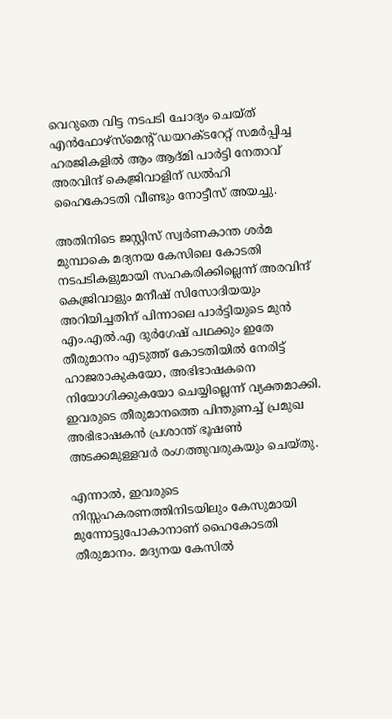വെറുതെ വിട്ട നടപടി ചോദ്യം ചെയ്ത് എൻഫോഴ്‌സ്‍മെന്‍റ് ഡയറക്‌ടറേറ്റ് സമർപ്പിച്ച ഹരജികളിൽ ആം ആദ്‍മി പാർട്ടി നേതാവ് അരവിന്ദ് കെജ്രിവാളിന് ഡൽഹി ഹൈകോടതി വീണ്ടും നോട്ടീസ് അയച്ചു.

അതിനിടെ ജസ്റ്റിസ് സ്വർണകാന്ത ശർമ മുമ്പാകെ മദ്യനയ കേസിലെ കോടതി നടപടികളുമായി സഹകരിക്കില്ലെന്ന് അരവിന്ദ് കെജ്രിവാളും മനീഷ് സിസോദിയയും അറിയിച്ചതിന് പിന്നാലെ പാർട്ടിയുടെ മുൻ എം.എൽ.എ ദുർഗേഷ് പഥക്കും ഇതേ തീരുമാനം എടുത്ത് കോടതിയിൽ നേരിട്ട് ഹാജരാകുകയോ, അഭിഭാഷകനെ നിയോഗിക്കുകയോ ചെയ്യില്ലെന്ന് വ്യക്തമാക്കി. ഇവരുടെ തീരുമാനത്തെ പിന്തുണച്ച് പ്രമുഖ അഭിഭാഷകൻ പ്രശാന്ത് ഭൂഷൺ അടക്കമുള്ളവർ രംഗത്തുവരുകയും ചെയ്തു.

എന്നാൽ, ഇവരുടെ നിസ്സഹകരണത്തിനിടയിലും കേസുമായി മുന്നോട്ടുപോകാനാണ് ഹൈകോടതി തീരുമാനം. മദ്യനയ കേസിൽ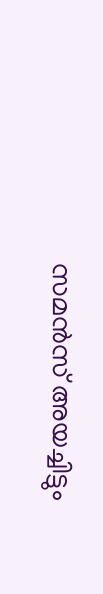സമൻസ് അയച്ചിട്ടും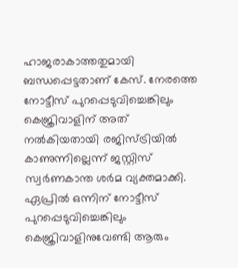ഹാജരാകാത്തതുമായി ബന്ധപ്പെട്ടതാണ് കേസ്. നേരത്തെ നോട്ടീസ് പുറപ്പെടുവിച്ചെങ്കിലും കെജ്രിവാളിന് അത് നൽകിയതായി രജിസ്ട്രിയിൽ കാണുന്നില്ലെന്ന് ജസ്റ്റിസ് സ്വർണകാന്ത ശർമ വ്യക്തമാക്കി. ഏപ്രിൽ ഒന്നിന് നോട്ടീസ് പുറപ്പെടുവിച്ചെങ്കിലും കെജ്രിവാളിനുവേണ്ടി ആരും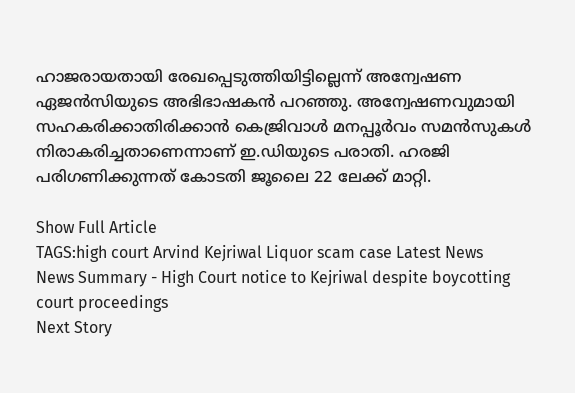ഹാജരായതായി രേഖപ്പെടുത്തിയിട്ടില്ലെന്ന് അന്വേഷണ ഏജൻസിയുടെ അഭിഭാഷകൻ പറഞ്ഞു. അന്വേഷണവുമായി സഹകരിക്കാതിരിക്കാൻ കെജ്രിവാൾ മനപ്പൂർവം സമൻസുകൾ നിരാകരിച്ചതാണെന്നാണ് ഇ.ഡിയുടെ പരാതി. ഹരജി പരിഗണിക്കുന്നത് കോടതി ജൂലൈ 22 ലേക്ക് മാറ്റി.

Show Full Article
TAGS:high court Arvind Kejriwal Liquor scam case Latest News
News Summary - High Court notice to Kejriwal despite boycotting court proceedings
Next Story